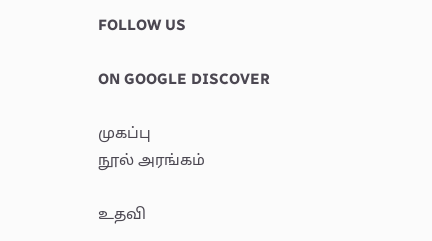FOLLOW US

ON GOOGLE DISCOVER

முகப்பு
நூல் அரங்கம்

உதவி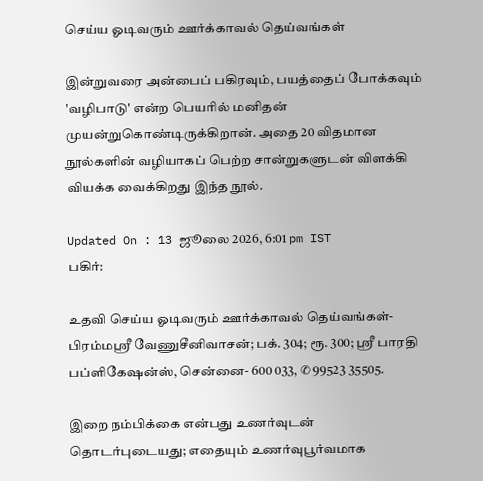செய்ய ஓடிவரும் ஊர்க்காவல் தெய்வங்கள்

இன்றுவரை அன்பைப் பகிரவும், பயத்தைப் போக்கவும் 'வழிபாடு' என்ற பெயரில் மனிதன் முயன்றுகொண்டிருக்கிறான். அதை 20 விதமான நூல்களின் வழியாகப் பெற்ற சான்றுகளுடன் விளக்கி வியக்க வைக்கிறது இந்த நூல்.

Updated On : 13 ஜூலை 2026, 6:01 pm IST
பகிர்:

உதவி செய்ய ஓடிவரும் ஊர்க்காவல் தெய்வங்கள்- பிரம்மஸ்ரீ வேணுசீனிவாசன்; பக். 304; ரூ. 300; ஸ்ரீ பாரதி பப்ளிகேஷன்ஸ், சென்னை- 600 033, ✆ 99523 35505.

இறை நம்பிக்கை என்பது உணர்வுடன் தொடர்புடையது; எதையும் உணர்வுபூர்வமாக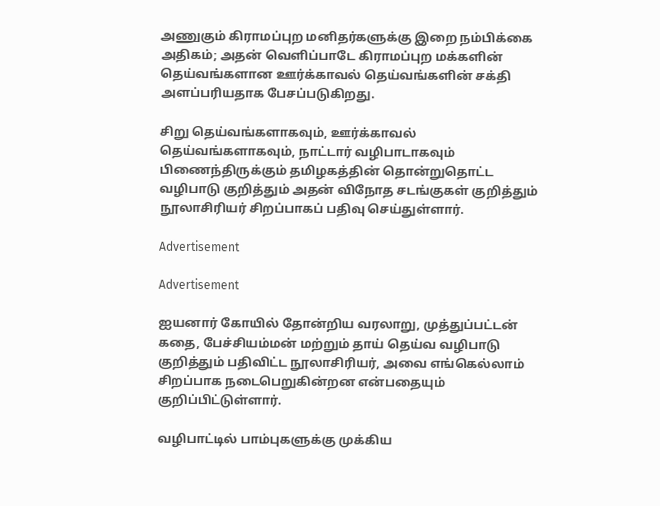அணுகும் கிராமப்புற மனிதர்களுக்கு இறை நம்பிக்கை அதிகம்; அதன் வெளிப்பாடே கிராமப்புற மக்களின் தெய்வங்களான ஊர்க்காவல் தெய்வங்களின் சக்தி அளப்பரியதாக பேசப்படுகிறது.

சிறு தெய்வங்களாகவும், ஊர்க்காவல் தெய்வங்களாகவும், நாட்டார் வழிபாடாகவும் பிணைந்திருக்கும் தமிழகத்தின் தொன்றுதொட்ட வழிபாடு குறித்தும் அதன் விநோத சடங்குகள் குறித்தும் நூலாசிரியர் சிறப்பாகப் பதிவு செய்துள்ளார்.

Advertisement

Advertisement

ஐயனார் கோயில் தோன்றிய வரலாறு, முத்துப்பட்டன் கதை, பேச்சியம்மன் மற்றும் தாய் தெய்வ வழிபாடு குறித்தும் பதிவிட்ட நூலாசிரியர், அவை எங்கெல்லாம் சிறப்பாக நடைபெறுகின்றன என்பதையும் குறிப்பிட்டுள்ளார்.

வழிபாட்டில் பாம்புகளுக்கு முக்கிய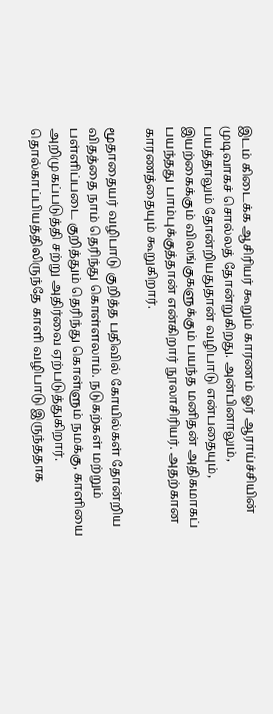இடம் கிடைக்க ஆசிரியர் கூறும் காரணம் ஓர் ஆராய்ச்சியின் முடிவாகச் சொல்லத் தோன்றுகிறது. அன்பினாலும், பயத்தாலும் தோன்றியதுதான் வழிபாடு என்பதையும், இயற்கைக்கும் விலங்குகளுக்கும் பயந்த மனிதன் அதிகமாகப் பயந்தது பாம்புக்குத்தான் என்கிறார் நூலாசிரியர். அதற்கான காரணத்தையும் கூறுகிறார்.

மூதாதையர் வழிபாடு குறித்த பதிவில் கோயில்கள் தோன்றிய விதத்தை நாம் தெரிந்து கொள்ளலாம். நடுகற்கள் மற்றும் பள்ளிப்படை குறித்தும் தெரிந்து கொள்ளும் நமக்கு, காளியை அறிமுகப்படுத்தி சற்று அதிர்வை ஏற்படுத்துகிறார். தொல்காப்பியத்திலிருந்தே காளி வழிபாடு இருந்ததாக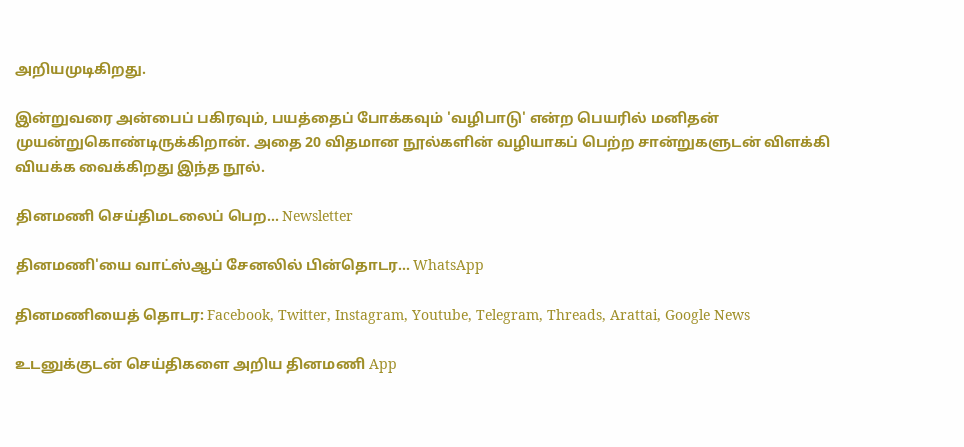அறியமுடிகிறது.

இன்றுவரை அன்பைப் பகிரவும், பயத்தைப் போக்கவும் 'வழிபாடு' என்ற பெயரில் மனிதன் முயன்றுகொண்டிருக்கிறான். அதை 20 விதமான நூல்களின் வழியாகப் பெற்ற சான்றுகளுடன் விளக்கி வியக்க வைக்கிறது இந்த நூல்.

தினமணி செய்திமடலைப் பெற... Newsletter

தினமணி'யை வாட்ஸ்ஆப் சேனலில் பின்தொடர... WhatsApp

தினமணியைத் தொடர: Facebook, Twitter, Instagram, Youtube, Telegram, Threads, Arattai, Google News

உடனுக்குடன் செய்திகளை அறிய தினமணி App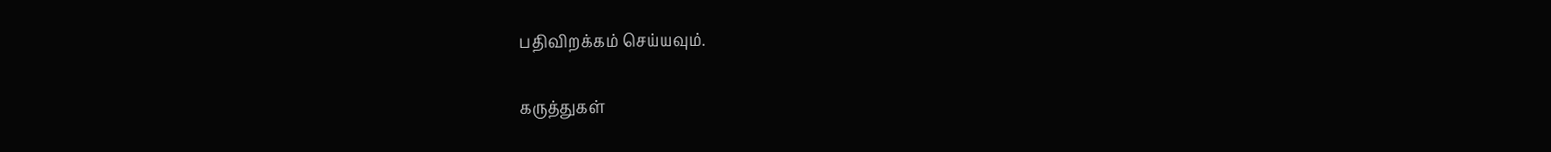பதிவிறக்கம் செய்யவும்.

கருத்துகள்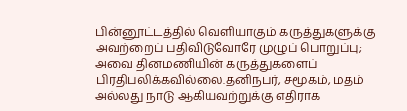பின்னூட்டத்தில் வெளியாகும் கருத்துகளுக்கு அவற்றைப் பதிவிடுவோரே முழுப் பொறுப்பு; அவை தினமணியின் கருத்துகளைப் பிரதிபலிக்கவில்லை.தனிநபர், சமூகம், மதம் அல்லது நாடு ஆகியவற்றுக்கு எதிராக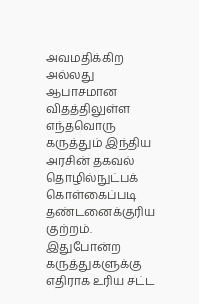அவமதிக்கிற அல்லது ஆபாசமான விதத்திலுள்ள எந்தவொரு கருத்தும் இந்திய அரசின் தகவல் தொழில்நுட்பக் கொள்கைப்படி தண்டனைக்குரிய குற்றம். இதுபோன்ற கருத்துகளுக்கு எதிராக உரிய சட்ட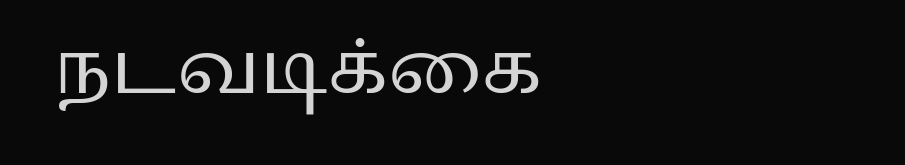நடவடிக்கை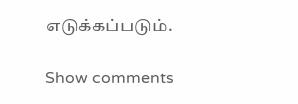எடுக்கப்படும்.

Show comments